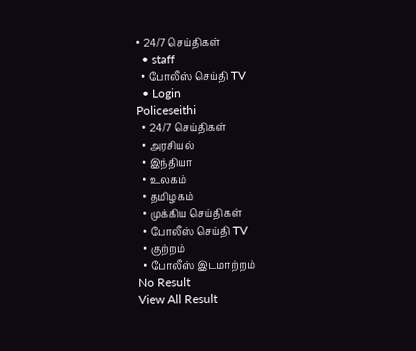• 24/7 செய்திகள்
  • staff
  • போலீஸ் செய்தி TV
  • Login
Policeseithi
  • 24/7 செய்திகள்
  • அரசியல்
  • இந்தியா
  • உலகம்
  • தமிழகம்
  • முக்கிய செய்திகள்
  • போலீஸ் செய்தி TV
  • குற்றம்
  • போலீஸ் இடமாற்றம்
No Result
View All Result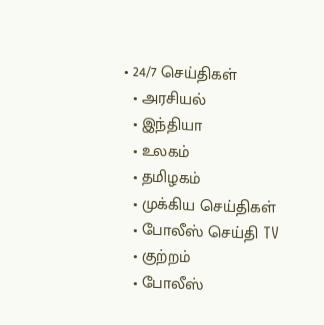• 24/7 செய்திகள்
  • அரசியல்
  • இந்தியா
  • உலகம்
  • தமிழகம்
  • முக்கிய செய்திகள்
  • போலீஸ் செய்தி TV
  • குற்றம்
  • போலீஸ்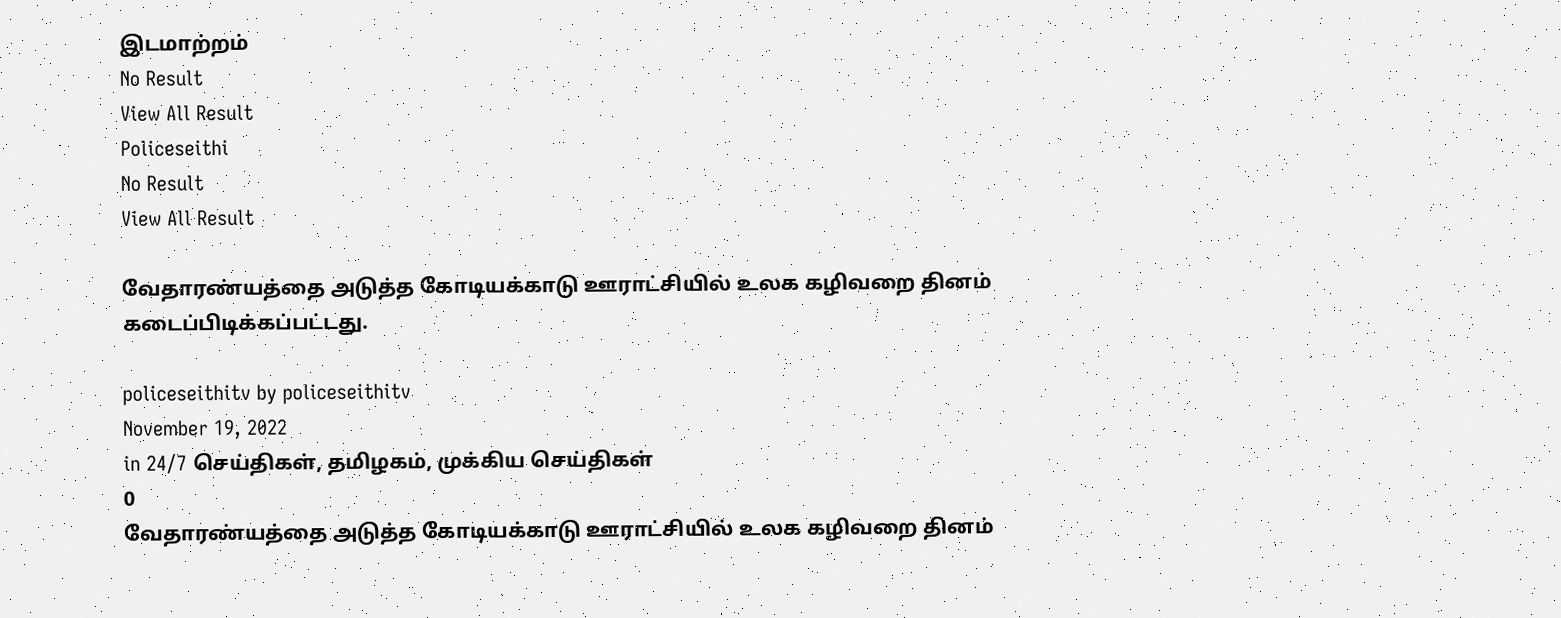இடமாற்றம்
No Result
View All Result
Policeseithi
No Result
View All Result

வேதாரண்யத்தை அடுத்த கோடியக்காடு ஊராட்சியில் உலக கழிவறை தினம் கடைப்பிடிக்கப்பட்டது.

policeseithitv by policeseithitv
November 19, 2022
in 24/7 செய்திகள், தமிழகம், முக்கிய செய்திகள்
0
வேதாரண்யத்தை அடுத்த கோடியக்காடு ஊராட்சியில் உலக கழிவறை தினம்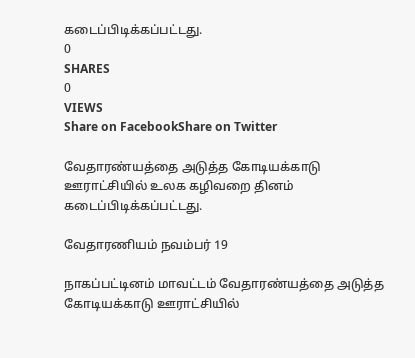கடைப்பிடிக்கப்பட்டது.
0
SHARES
0
VIEWS
Share on FacebookShare on Twitter

வேதாரண்யத்தை அடுத்த கோடியக்காடு ஊராட்சியில் உலக கழிவறை தினம் கடைப்பிடிக்கப்பட்டது.

வேதாரணியம் நவம்பர் 19

நாகப்பட்டினம் மாவட்டம் வேதாரண்யத்தை அடுத்த கோடியக்காடு ஊராட்சியில்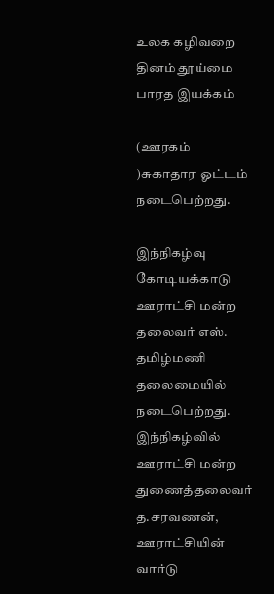உலக கழிவறை தினம் தூய்மை பாரத இயக்கம்

(ஊரகம் )சுகாதார ஓட்டம் நடைபெற்றது.

இந்நிகழ்வு கோடியக்காடு ஊராட்சி மன்ற தலைவர் எஸ். தமிழ்மணி தலைமையில் நடைபெற்றது. இந்நிகழ்வில் ஊராட்சி மன்ற துணைத்தலைவர் த.சரவணன், ஊராட்சியின் வார்டு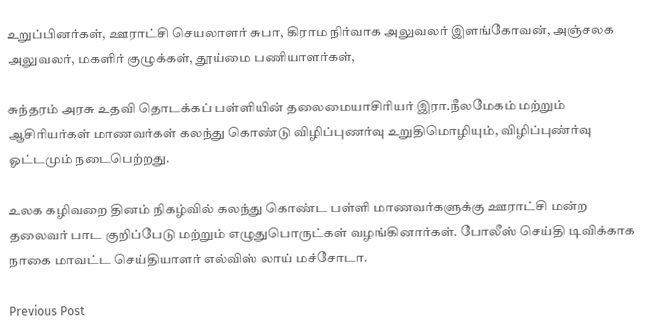உறுப்பினர்கள், ஊராட்சி செயலாளர் சுபா, கிராம நிர்வாக அலுவலர் இளங்கோவன், அஞ்சலக அலுவலர், மகளிர் குழுக்கள், தூய்மை பணியாளர்கள்,

சுந்தரம் அரசு உதவி தொடக்கப் பள்ளியின் தலைமையாசிரியர் இரா.நீலமேகம் மற்றும் ஆசிரியர்கள் மாணவர்கள் கலந்து கொண்டு விழிப்புணர்வு உறுதிமொழியும், விழிப்புண்ர்வு ஓட்டமும் நடைபெற்றது.

உலக கழிவறை தினம் நிகழ்வில் கலந்து கொண்ட பள்ளி மாணவர்களுக்கு ஊராட்சி மன்ற தலைவர் பாட குறிப்பேடு மற்றும் எழுதுபொருட்கள் வழங்கினார்கள். போலீஸ் செய்தி டிவிக்காக நாகை மாவட்ட செய்தியாளர் எல்விஸ் லாய் மச்சோடா.

Previous Post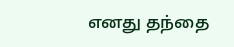எனது தந்தை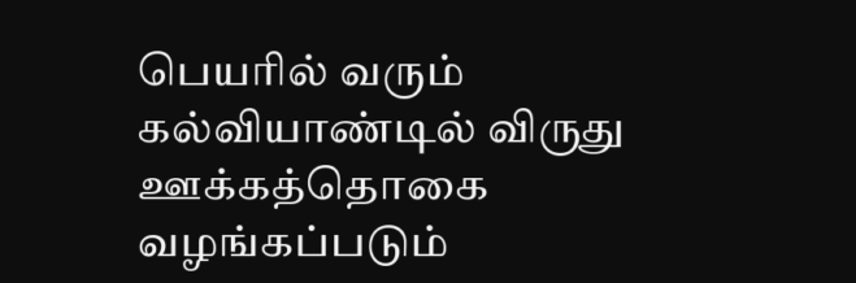பெயரில் வரும் கல்வியாண்டில் விருது ஊக்கத்தொகை வழங்கப்படும்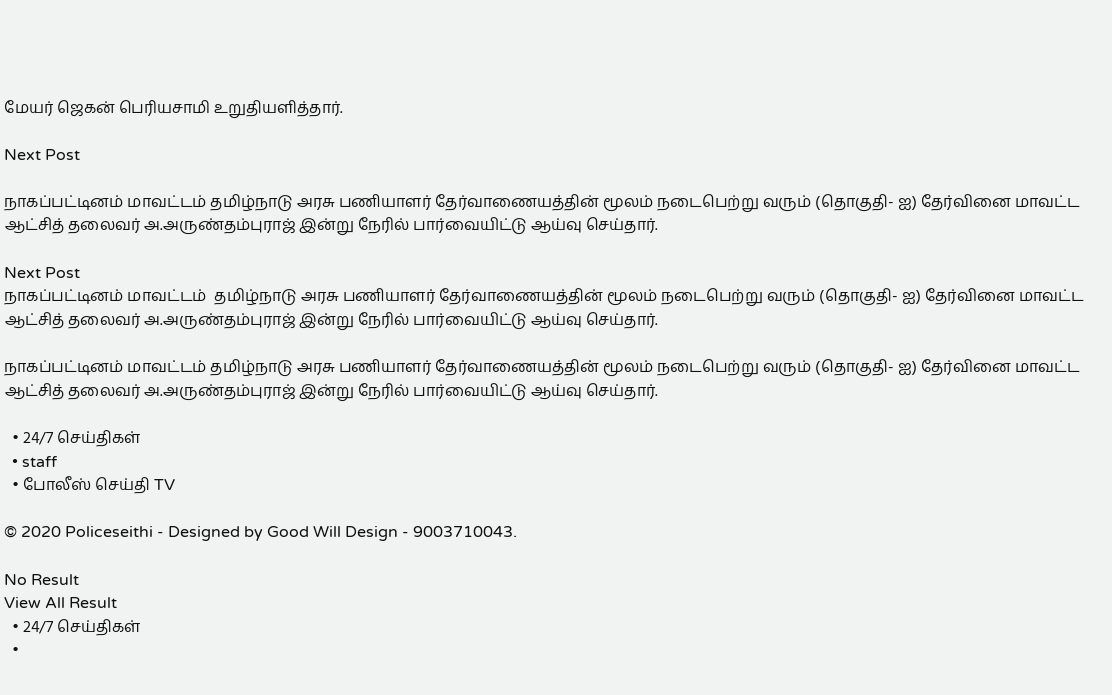மேயர் ஜெகன் பெரியசாமி உறுதியளித்தார்.

Next Post

நாகப்பட்டினம் மாவட்டம் தமிழ்நாடு அரசு பணியாளர் தேர்வாணையத்தின் மூலம் நடைபெற்று வரும் (தொகுதி- ஐ) தேர்வினை மாவட்ட ஆட்சித் தலைவர் அ.அருண்தம்புராஜ் இன்று நேரில் பார்வையிட்டு ஆய்வு செய்தார்.

Next Post
நாகப்பட்டினம் மாவட்டம்  தமிழ்நாடு அரசு பணியாளர் தேர்வாணையத்தின் மூலம் நடைபெற்று வரும் (தொகுதி- ஐ) தேர்வினை மாவட்ட ஆட்சித் தலைவர் அ.அருண்தம்புராஜ் இன்று நேரில் பார்வையிட்டு ஆய்வு செய்தார்.

நாகப்பட்டினம் மாவட்டம் தமிழ்நாடு அரசு பணியாளர் தேர்வாணையத்தின் மூலம் நடைபெற்று வரும் (தொகுதி- ஐ) தேர்வினை மாவட்ட ஆட்சித் தலைவர் அ.அருண்தம்புராஜ் இன்று நேரில் பார்வையிட்டு ஆய்வு செய்தார்.

  • 24/7 செய்திகள்
  • staff
  • போலீஸ் செய்தி TV

© 2020 Policeseithi - Designed by Good Will Design - 9003710043.

No Result
View All Result
  • 24/7 செய்திகள்
  •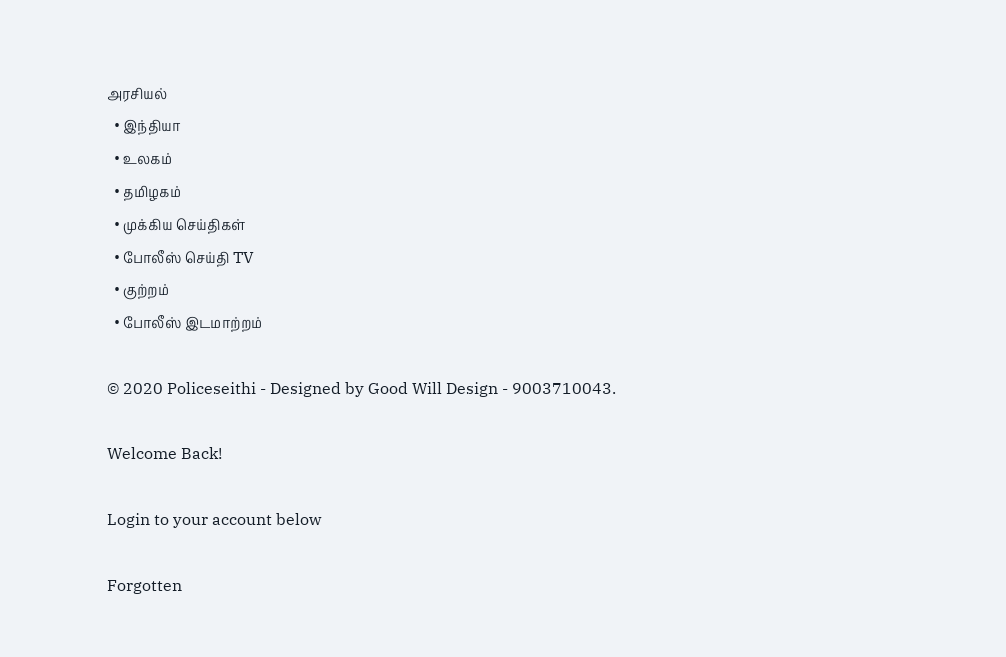அரசியல்
  • இந்தியா
  • உலகம்
  • தமிழகம்
  • முக்கிய செய்திகள்
  • போலீஸ் செய்தி TV
  • குற்றம்
  • போலீஸ் இடமாற்றம்

© 2020 Policeseithi - Designed by Good Will Design - 9003710043.

Welcome Back!

Login to your account below

Forgotten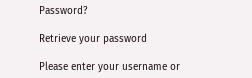Password?

Retrieve your password

Please enter your username or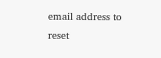email address to reset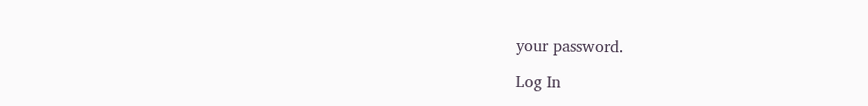your password.

Log In